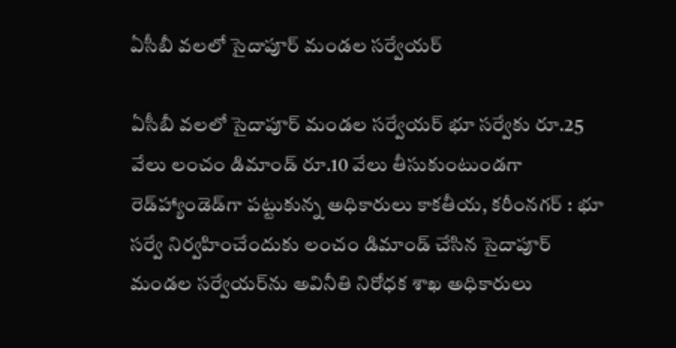ఏసీబీ వలలో సైదాపూర్ మండల సర్వేయర్

ఏసీబీ వలలో సైదాపూర్ మండల సర్వేయర్ భూ సర్వేకు రూ.25 వేలు లంచం డిమాండ్ రూ.10 వేలు తీసుకుంటుండగా రెడ్‌హ్యాండెడ్‌గా పట్టుకున్న అధికారులు కాకతీయ, కరీంనగర్ : భూ సర్వే నిర్వహించేందుకు లంచం డిమాండ్ చేసిన సైదాపూర్ మండల సర్వేయర్‌ను అవినీతి నిరోధక శాఖ అధికారులు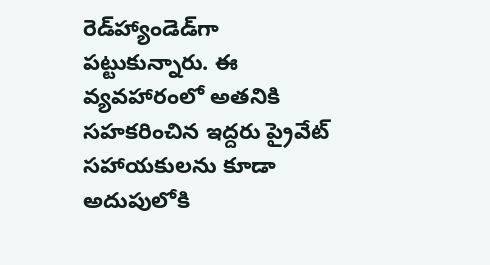రెడ్‌హ్యాండెడ్‌గా పట్టుకున్నారు. ఈ వ్యవహారంలో అతనికి సహకరించిన ఇద్దరు ప్రైవేట్ సహాయకులను కూడా అదుపులోకి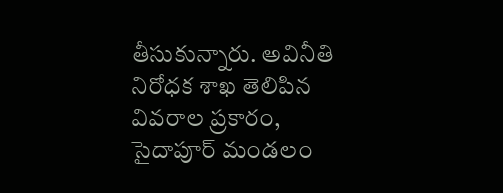తీసుకున్నారు. అవినీతి నిరోధక శాఖ తెలిపిన వివరాల ప్రకారం, సైదాపూర్ మండలం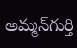అమ్మన్‌గుర్తి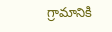గ్రామానికి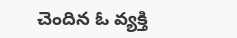చెందిన ఓ వ్యక్తి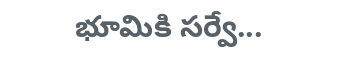భూమికి సర్వే...